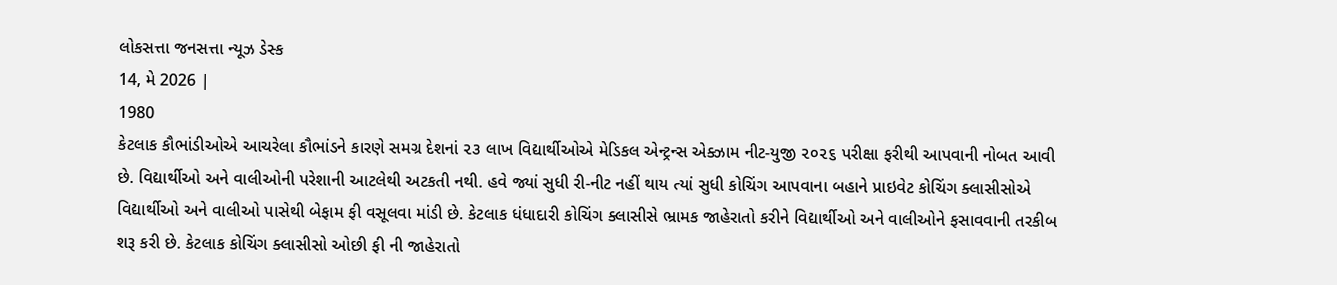લોકસત્તા જનસત્તા ન્યૂઝ ડેસ્ક
14, મે 2026 |
1980
કેટલાક કૌભાંડીઓએ આચરેલા કૌભાંડને કારણે સમગ્ર દેશનાં ૨૩ લાખ વિદ્યાર્થીઓએ મેડિકલ એન્ટ્રન્સ એક્ઝામ નીટ-યુજી ૨૦૨૬ પરીક્ષા ફરીથી આપવાની નોબત આવી છે. વિદ્યાર્થીઓ અને વાલીઓની પરેશાની આટલેથી અટકતી નથી. હવે જ્યાં સુધી રી-નીટ નહીં થાય ત્યાં સુધી કોચિંગ આપવાના બહાને પ્રાઇવેટ કોચિંગ ક્લાસીસોએ વિદ્યાર્થીઓ અને વાલીઓ પાસેથી બેફામ ફી વસૂલવા માંડી છે. કેટલાક ધંધાદારી કોચિંગ ક્લાસીસે ભ્રામક જાહેરાતો કરીને વિદ્યાર્થીઓ અને વાલીઓને ફસાવવાની તરકીબ શરૂ કરી છે. કેટલાક કોચિંગ ક્લાસીસો ઓછી ફી ની જાહેરાતો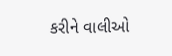કરીને વાલીઓ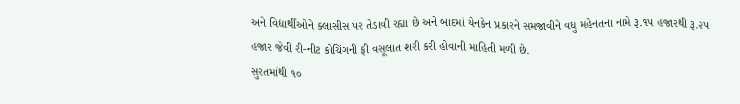અને વિદ્યાર્થીઓને ક્લાસીસ પર તેડાવી રહ્યા છે અને બાદમાં યેનકેન પ્રકારને સમજાવીને વધુ મહેનતના નામે રૂ.૧૫ હજારથી રૂ.૨૫ હજાર જેવી રી-નીટ કોચિંગની ફી વસૂલાત શરી કરી હોવાની માહિતી મળી છે.
સુરતમાંથી ૧૦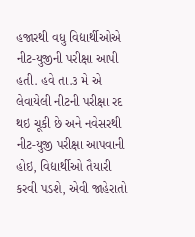હજારથી વધુ વિદ્યાર્થીઓએ નીટ-યુજીની પરીક્ષા આપી હતી. હવે તા.૩ મે એ લેવાયેલી નીટની પરીક્ષા રદ થઇ ચૂકી છે અને નવેસરથી નીટ-યુજી પરીક્ષા આપવાની હોઇ, વિદ્યાર્થીઓ તૈયારી કરવી પડશે, એવી જાહેરાતો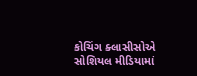કોચિંગ ક્લાસીસોએ સોશિયલ મીડિયામાં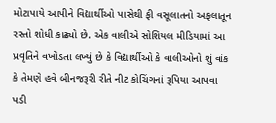મોટાપાયે આપીને વિદ્યાર્થીઓ પાસેથી ફી વસૂલાતનો અફલાતૂન રસ્તો શોધી કાઢ્યો છે. એક વાલીએ સોશિયલ મીડિયામાં આ પ્રવૃતિને વખોડતા લખ્યું છે કે વિદ્યાર્થીઓ કે વાલીઓનો શું વાંક કે તેમણે હવે બીનજરૂરી રીતે નીટ કોચિંગનાં રૂપિયા આપવા પડી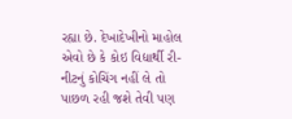રહ્યા છે. દેખાદેખીનો માહોલ એવો છે કે કોઇ વિદ્યાર્થી રી-નીટનું કોચિંગ નહીં લે તો પાછળ રહી જશે તેવી પણ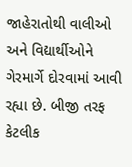જાહેરાતોથી વાલીઓ અને વિદ્યાર્થીઓને ગેરમાર્ગે દોરવામાં આવી રહ્યા છે. બીજી તરફ કેટલીક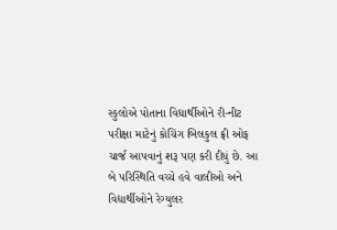સ્કુલોએ પોતાના વિદ્યાર્થીઓને રી-નીટ પરીક્ષા માટેનું કોચિંગ બિલકુલ ફ્રી ઓફ ચાર્જ આપવાનું શરૂ પણ કરી દીધું છે. આ બે પરિસ્થિતિ વચ્ચે હવે વાલીઓ અને વિદ્યાર્થીઓને રેગ્યુલર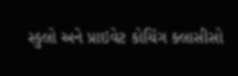સ્કુલો અને પ્રાઇવેટ કોચિંગ ક્લાસીસો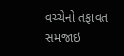વચ્ચેનો તફાવત સમજાઇ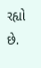રહ્યો છે.